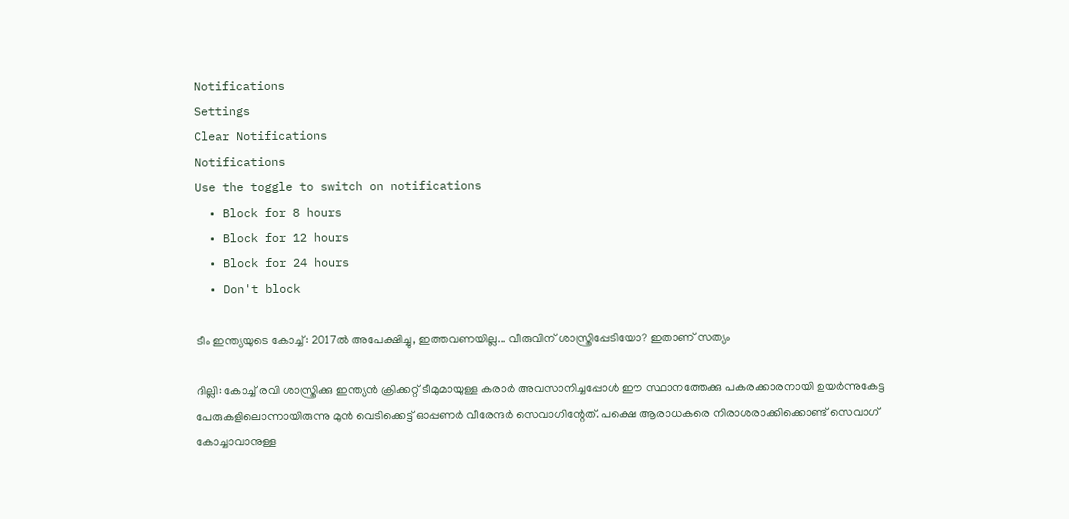Notifications
Settings
Clear Notifications
Notifications
Use the toggle to switch on notifications
  • Block for 8 hours
  • Block for 12 hours
  • Block for 24 hours
  • Don't block

ടീം ഇന്ത്യയുടെ കോച്ച്: 2017ല്‍ അപേക്ഷിച്ചു, ഇത്തവണയില്ല... വീരുവിന് ശാസ്ത്രിപ്പേടിയോ? ഇതാണ് സത്യം

ദില്ലി: കോച്ച് രവി ശാസ്ത്രിക്കു ഇന്ത്യന്‍ ക്രിക്കറ്റ് ടീമുമായുള്ള കരാര്‍ അവസാനിച്ചപ്പോള്‍ ഈ സ്ഥാനത്തേക്കു പകരക്കാരനായി ഉയര്‍ന്നുകേട്ട പേരുകളിലൊന്നായിരുന്നു മുന്‍ വെടിക്കെട്ട് ഓപ്പണര്‍ വീരേന്ദര്‍ സെവാഗിന്റേത്. പക്ഷെ ആരാധകരെ നിരാശരാക്കിക്കൊണ്ട് സെവാഗ് കോച്ചാവാനുള്ള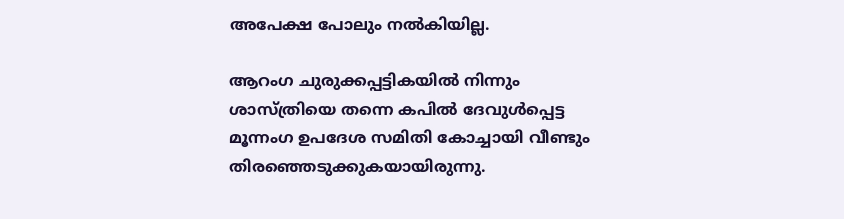അപേക്ഷ പോലും നല്‍കിയില്ല.

ആറംഗ ചുരുക്കപ്പട്ടികയില്‍ നിന്നും ശാസ്ത്രിയെ തന്നെ കപില്‍ ദേവുള്‍പ്പെട്ട മൂന്നംഗ ഉപദേശ സമിതി കോച്ചായി വീണ്ടും തിരഞ്ഞെടുക്കുകയായിരുന്നു.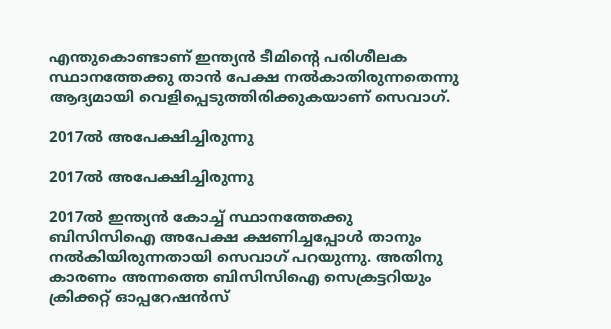എന്തുകൊണ്ടാണ് ഇന്ത്യന്‍ ടീമിന്റെ പരിശീലക സ്ഥാനത്തേക്കു താന്‍ പേക്ഷ നല്‍കാതിരുന്നതെന്നു ആദ്യമായി വെളിപ്പെടുത്തിരിക്കുകയാണ് സെവാഗ്.

2017ല്‍ അപേക്ഷിച്ചിരുന്നു

2017ല്‍ അപേക്ഷിച്ചിരുന്നു

2017ല്‍ ഇന്ത്യന്‍ കോച്ച് സ്ഥാനത്തേക്കു ബിസിസിഐ അപേക്ഷ ക്ഷണിച്ചപ്പോള്‍ താനും നല്‍കിയിരുന്നതായി സെവാഗ് പറയുന്നു. അതിനു കാരണം അന്നത്തെ ബിസിസിഐ സെക്രട്ടറിയും ക്രിക്കറ്റ് ഓപ്പറേഷന്‍സ്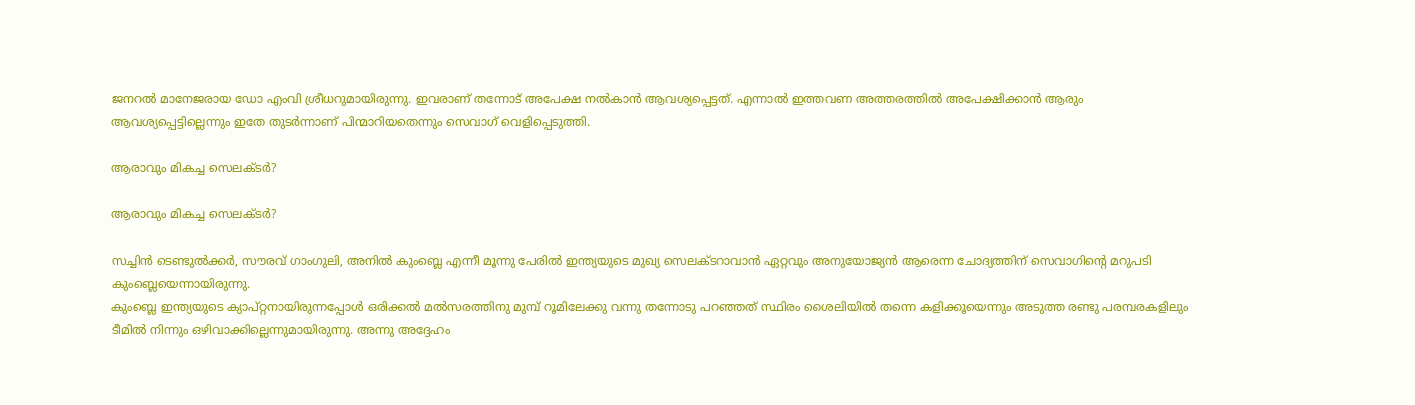ജനറല്‍ മാനേജരായ ഡോ എംവി ശ്രീധറുമായിരുന്നു. ഇവരാണ് തന്നോട് അപേക്ഷ നല്‍കാന്‍ ആവശ്യപ്പെട്ടത്. എന്നാല്‍ ഇത്തവണ അത്തരത്തില്‍ അപേക്ഷിക്കാന്‍ ആരും ആവശ്യപ്പെട്ടില്ലെന്നും ഇതേ തുടര്‍ന്നാണ് പിന്മാറിയതെന്നും സെവാഗ് വെളിപ്പെടുത്തി.

ആരാവും മികച്ച സെലക്ടര്‍?

ആരാവും മികച്ച സെലക്ടര്‍?

സച്ചിന്‍ ടെണ്ടുല്‍ക്കര്‍, സൗരവ് ഗാംഗുലി, അനില്‍ കുംബ്ലെ എന്നീ മൂന്നു പേരില്‍ ഇന്ത്യയുടെ മുഖ്യ സെലക്ടറാവാന്‍ ഏറ്റവും അനുയോജ്യന്‍ ആരെന്ന ചോദ്യത്തിന് സെവാഗിന്റെ മറുപടി കുംബ്ലെയെന്നായിരുന്നു.
കുംബ്ലെ ഇന്ത്യയുടെ ക്യാപ്റ്റനായിരുന്നപ്പോള്‍ ഒരിക്കല്‍ മല്‍സരത്തിനു മുമ്പ് റൂമിലേക്കു വന്നു തന്നോടു പറഞ്ഞത് സ്ഥിരം ശൈലിയില്‍ തന്നെ കളിക്കൂയെന്നും അടുത്ത രണ്ടു പരമ്പരകളിലും ടീമില്‍ നിന്നും ഒഴിവാക്കില്ലെന്നുമായിരുന്നു. അന്നു അദ്ദേഹം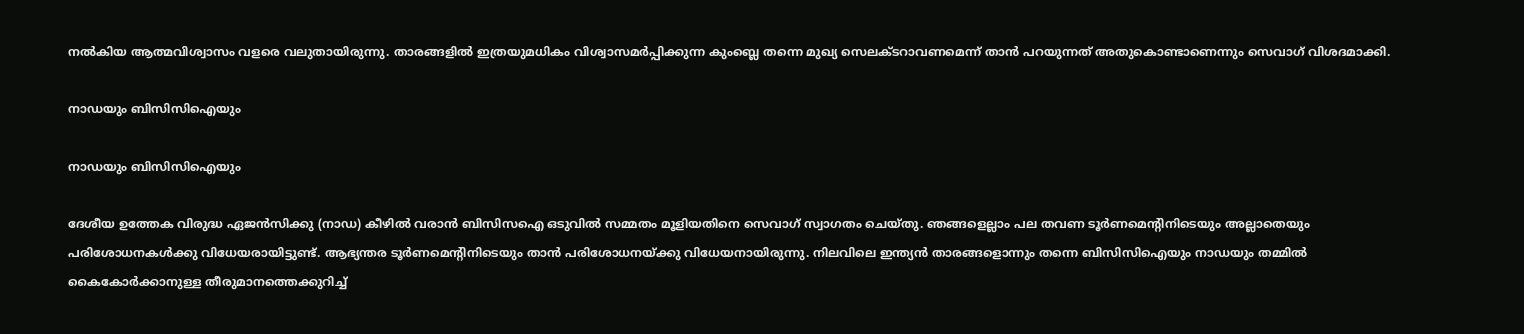നല്‍കിയ ആത്മവിശ്വാസം വളരെ വലുതായിരുന്നു. താരങ്ങളില്‍ ഇത്രയുമധികം വിശ്വാസമര്‍പ്പിക്കുന്ന കുംബ്ലെ തന്നെ മുഖ്യ സെലക്ടറാവണമെന്ന് താന്‍ പറയുന്നത് അതുകൊണ്ടാണെന്നും സെവാഗ് വിശദമാക്കി.

നാഡയും ബിസിസിഐയും

നാഡയും ബിസിസിഐയും

ദേശീയ ഉത്തേക വിരുദ്ധ ഏജന്‍സിക്കു (നാഡ) കീഴില്‍ വരാന്‍ ബിസിസഐ ഒടുവില്‍ സമ്മതം മൂളിയതിനെ സെവാഗ് സ്വാഗതം ചെയ്തു. ഞങ്ങളെല്ലാം പല തവണ ടൂര്‍ണമെന്റിനിടെയും അല്ലാതെയും പരിശോധനകള്‍ക്കു വിധേയരായിട്ടുണ്ട്. ആഭ്യന്തര ടൂര്‍ണമെന്റിനിടെയും താന്‍ പരിശോധനയ്ക്കു വിധേയനായിരുന്നു. നിലവിലെ ഇന്ത്യന്‍ താരങ്ങളൊന്നും തന്നെ ബിസിസിഐയും നാഡയും തമ്മില്‍ കൈകോര്‍ക്കാനുള്ള തീരുമാനത്തെക്കുറിച്ച്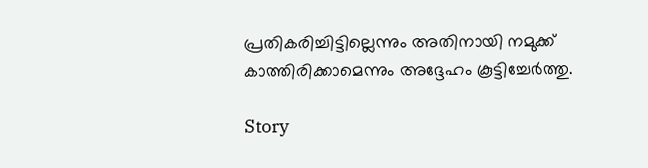പ്രതികരിച്ചിട്ടില്ലെന്നും അതിനായി നമുക്ക് കാത്തിരിക്കാമെന്നും അദ്ദേഹം കൂട്ടിച്ചേര്‍ത്തു.

Story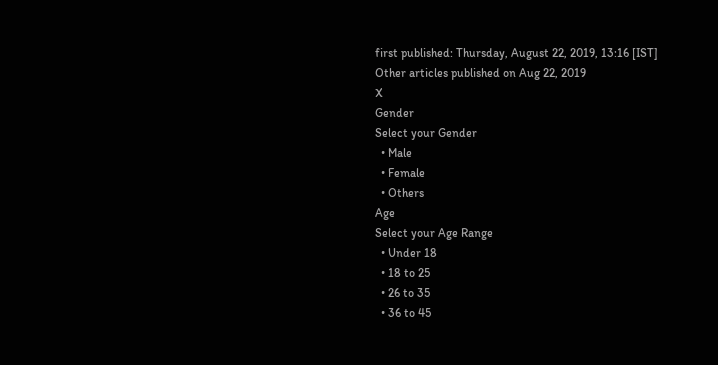first published: Thursday, August 22, 2019, 13:16 [IST]
Other articles published on Aug 22, 2019
X
Gender
Select your Gender
  • Male
  • Female
  • Others
Age
Select your Age Range
  • Under 18
  • 18 to 25
  • 26 to 35
  • 36 to 45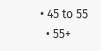• 45 to 55
  • 55+